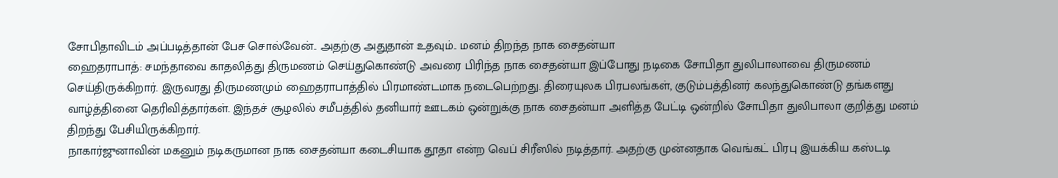சோபிதாவிடம் அப்படித்தான் பேச சொல்வேன்.. அதற்கு அதுதான் உதவும்.. மனம் திறந்த நாக சைதன்யா
ஹைதராபாத்: சமந்தாவை காதலித்து திருமணம் செய்துகொண்டு அவரை பிரிந்த நாக சைதன்யா இப்போது நடிகை சோபிதா துலிபாலாவை திருமணம் செய்திருக்கிறார். இருவரது திருமணமும் ஹைதராபாத்தில் பிரமாண்டமாக நடைபெற்றது. திரையுலக பிரபலங்கள், குடும்பத்தினர் கலந்துகொண்டு தங்களது வாழ்த்தினை தெரிவித்தார்கள். இந்தச் சூழலில் சமீபத்தில் தனியார் ஊடகம் ஒன்றுக்கு நாக சைதன்யா அளித்த பேட்டி ஒன்றில் சோபிதா துலிபாலா குறித்து மனம் திறந்து பேசியிருக்கிறார்.
நாகார்ஜுனாவின் மகனும் நடிகருமான நாக சைதன்யா கடைசியாக தூதா என்ற வெப் சிரீஸில் நடித்தார். அதற்கு முன்னதாக வெங்கட் பிரபு இயக்கிய கஸ்டடி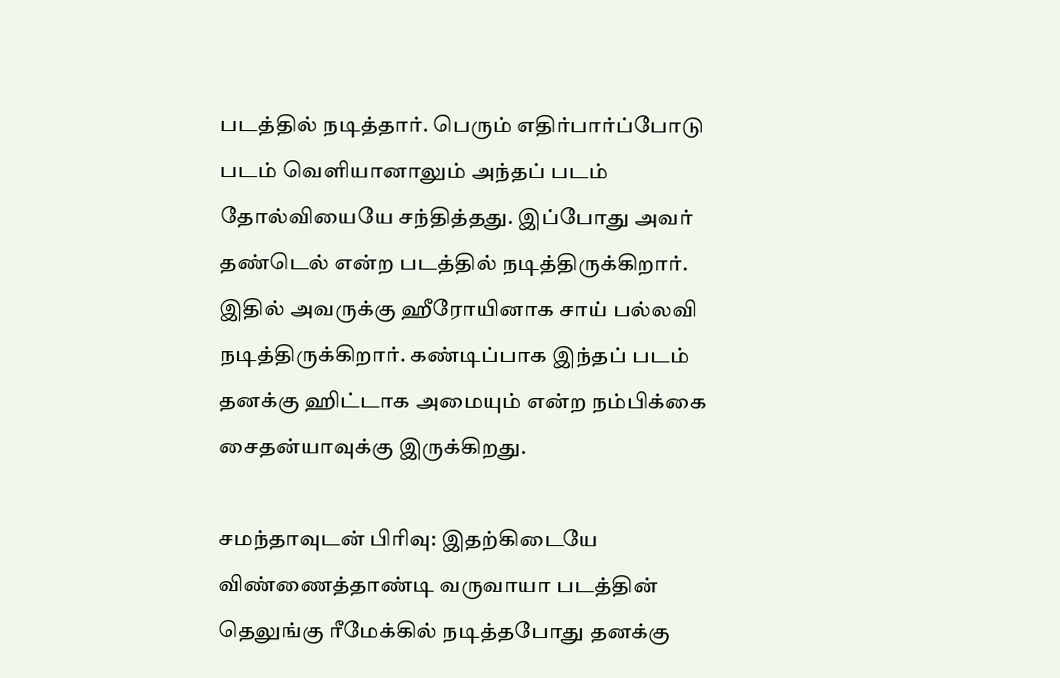படத்தில் நடித்தார். பெரும் எதிர்பார்ப்போடு படம் வெளியானாலும் அந்தப் படம் தோல்வியையே சந்தித்தது. இப்போது அவர் தண்டெல் என்ற படத்தில் நடித்திருக்கிறார். இதில் அவருக்கு ஹீரோயினாக சாய் பல்லவி நடித்திருக்கிறார். கண்டிப்பாக இந்தப் படம் தனக்கு ஹிட்டாக அமையும் என்ற நம்பிக்கை சைதன்யாவுக்கு இருக்கிறது.

சமந்தாவுடன் பிரிவு: இதற்கிடையே விண்ணைத்தாண்டி வருவாயா படத்தின் தெலுங்கு ரீமேக்கில் நடித்தபோது தனக்கு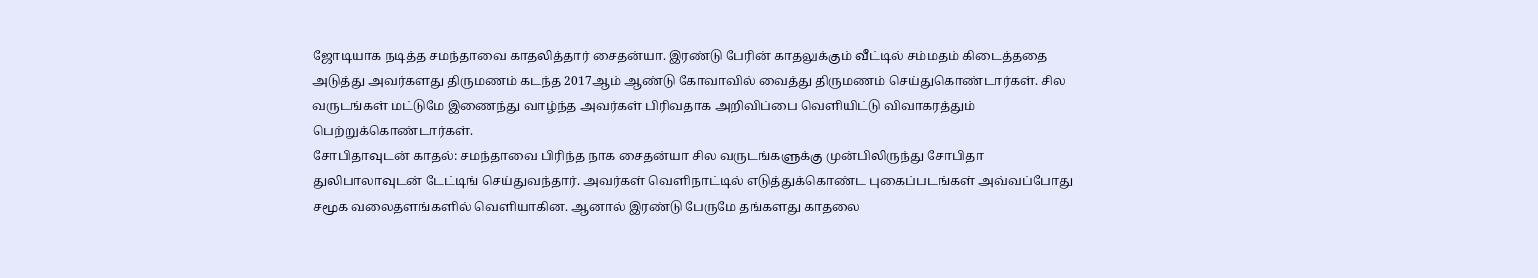ஜோடியாக நடித்த சமந்தாவை காதலித்தார் சைதன்யா. இரண்டு பேரின் காதலுக்கும் வீட்டில் சம்மதம் கிடைத்ததை அடுத்து அவர்களது திருமணம் கடந்த 2017ஆம் ஆண்டு கோவாவில் வைத்து திருமணம் செய்துகொண்டார்கள். சில வருடங்கள் மட்டுமே இணைந்து வாழ்ந்த அவர்கள் பிரிவதாக அறிவிப்பை வெளியிட்டு விவாகரத்தும் பெற்றுக்கொண்டார்கள்.
சோபிதாவுடன் காதல்: சமந்தாவை பிரிந்த நாக சைதன்யா சில வருடங்களுக்கு முன்பிலிருந்து சோபிதா துலிபாலாவுடன் டேட்டிங் செய்துவந்தார். அவர்கள் வெளிநாட்டில் எடுத்துக்கொண்ட புகைப்படங்கள் அவ்வப்போது சமூக வலைதளங்களில் வெளியாகின. ஆனால் இரண்டு பேருமே தங்களது காதலை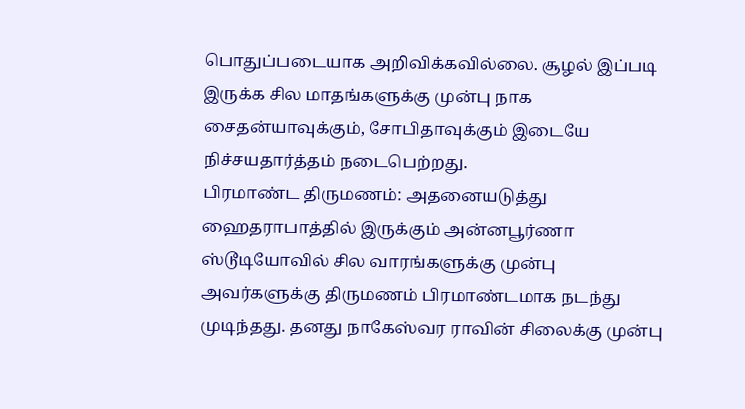பொதுப்படையாக அறிவிக்கவில்லை. சூழல் இப்படி இருக்க சில மாதங்களுக்கு முன்பு நாக சைதன்யாவுக்கும், சோபிதாவுக்கும் இடையே நிச்சயதார்த்தம் நடைபெற்றது.
பிரமாண்ட திருமணம்: அதனையடுத்து ஹைதராபாத்தில் இருக்கும் அன்னபூர்ணா ஸ்டூடியோவில் சில வாரங்களுக்கு முன்பு அவர்களுக்கு திருமணம் பிரமாண்டமாக நடந்து முடிந்தது. தனது நாகேஸ்வர ராவின் சிலைக்கு முன்பு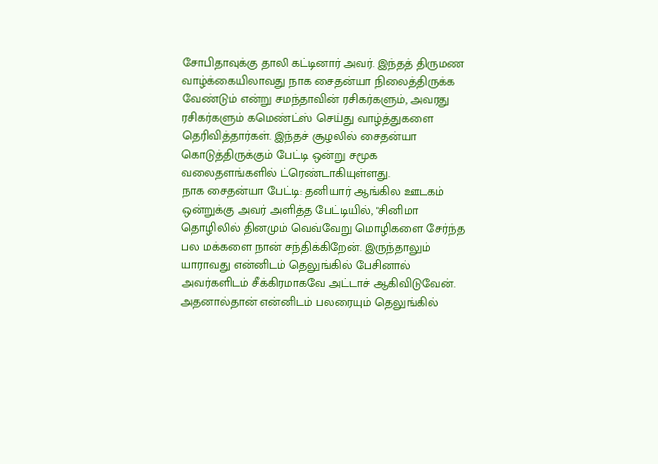சோபிதாவுக்கு தாலி கட்டினார் அவர். இந்தத் திருமண வாழ்க்கையிலாவது நாக சைதன்யா நிலைத்திருக்க வேண்டும் என்று சமந்தாவின் ரசிகர்களும், அவரது ரசிகர்களும் கமெண்ட்ஸ் செய்து வாழ்த்துகளை தெரிவித்தார்கள். இந்தச் சூழலில் சைதன்யா கொடுத்திருக்கும் பேட்டி ஒன்று சமூக வலைதளங்களில் ட்ரெண்டாகியுள்ளது.
நாக சைதன்யா பேட்டி: தனியார் ஆங்கில ஊடகம் ஒன்றுக்கு அவர் அளித்த பேட்டியில், "சினிமா தொழிலில் தினமும் வெவ்வேறு மொழிகளை சேர்ந்த பல மக்களை நான் சந்திக்கிறேன். இருந்தாலும் யாராவது என்னிடம் தெலுங்கில் பேசினால் அவர்களிடம் சீக்கிரமாகவே அட்டாச் ஆகிவிடுவேன். அதனால்தான் என்னிடம் பலரையும் தெலுங்கில்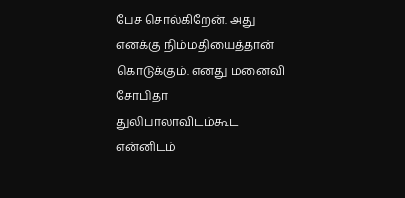பேச சொல்கிறேன். அது எனக்கு நிம்மதியைத்தான் கொடுக்கும். எனது மனைவி சோபிதா துலிபாலாவிடம்கூட என்னிடம்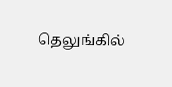தெலுங்கில்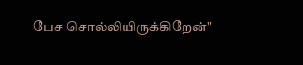பேச சொல்லியிருக்கிறேன்"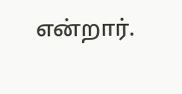என்றார்.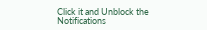Click it and Unblock the Notifications